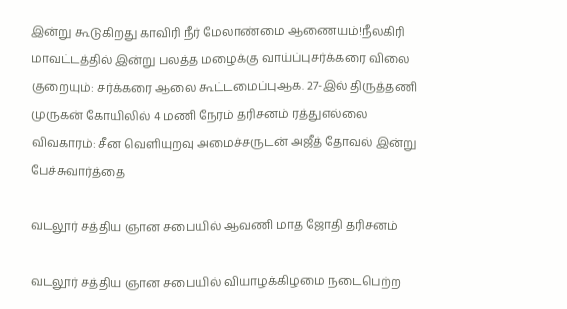இன்று கூடுகிறது காவிரி நீர் மேலாண்மை ஆணையம்!நீலகிரி மாவட்டத்தில் இன்று பலத்த மழைக்கு வாய்ப்புசர்க்கரை விலை குறையும்: சர்க்கரை ஆலை கூட்டமைப்புஆக. 27-இல் திருத்தணி முருகன் கோயிலில் 4 மணி நேரம் தரிசனம் ரத்துஎல்லை விவகாரம்: சீன வெளியுறவு அமைச்சருடன் அஜீத் தோவல் இன்று பேச்சுவார்த்தை

வடலூர் சத்திய ஞான சபையில் ஆவணி மாத ஜோதி தரிசனம்

வடலூர் சத்திய ஞான சபையில் வியாழக்கிழமை நடைபெற்ற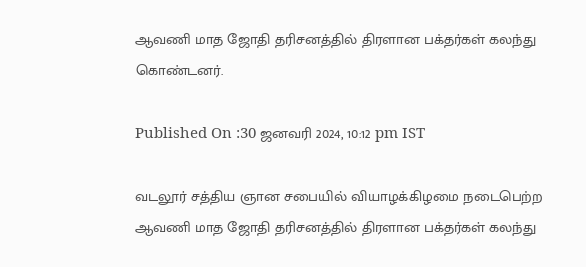ஆவணி மாத ஜோதி தரிசனத்தில் திரளான பக்தர்கள் கலந்து கொண்டனர்.

Published On :30 ஜனவரி 2024, 10:12 pm IST

வடலூர் சத்திய ஞான சபையில் வியாழக்கிழமை நடைபெற்ற ஆவணி மாத ஜோதி தரிசனத்தில் திரளான பக்தர்கள் கலந்து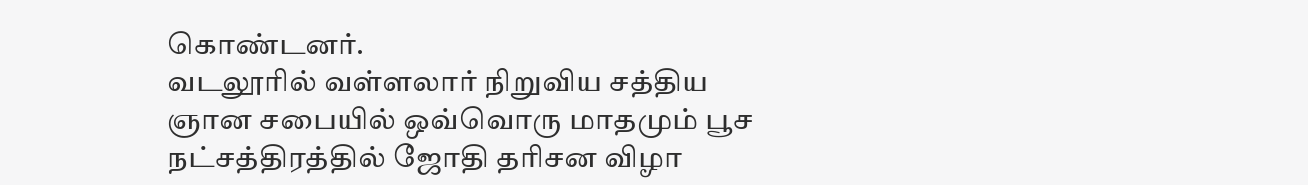கொண்டனர்.
வடலூரில் வள்ளலார் நிறுவிய சத்திய ஞான சபையில் ஒவ்வொரு மாதமும் பூச நட்சத்திரத்தில் ஜோதி தரிசன விழா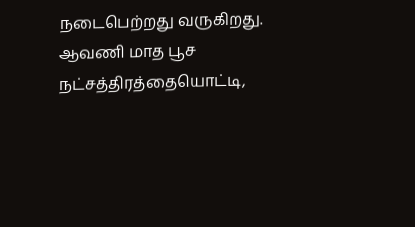நடைபெற்றது வருகிறது. ஆவணி மாத பூச நட்சத்திரத்தையொட்டி,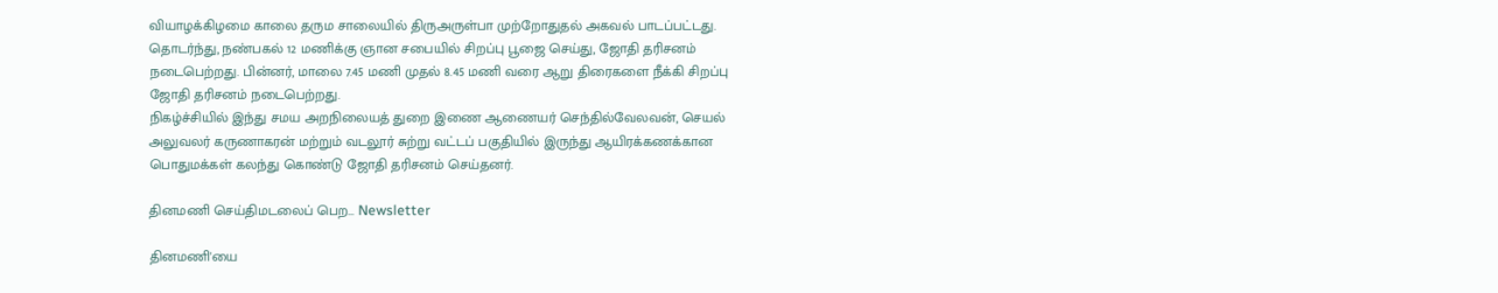வியாழக்கிழமை காலை தரும சாலையில் திருஅருள்பா முற்றோதுதல் அகவல் பாடப்பட்டது. தொடர்ந்து, நண்பகல் 12 மணிக்கு ஞான சபையில் சிறப்பு பூஜை செய்து, ஜோதி தரிசனம் நடைபெற்றது. பின்னர், மாலை 7.45 மணி முதல் 8.45 மணி வரை ஆறு திரைகளை நீக்கி சிறப்பு ஜோதி தரிசனம் நடைபெற்றது.
நிகழ்ச்சியில் இந்து சமய அறநிலையத் துறை இணை ஆணையர் செந்தில்வேலவன், செயல் அலுவலர் கருணாகரன் மற்றும் வடலூர் சுற்று வட்டப் பகுதியில் இருந்து ஆயிரக்கணக்கான பொதுமக்கள் கலந்து கொண்டு ஜோதி தரிசனம் செய்தனர்.

தினமணி செய்திமடலைப் பெற... Newsletter

தினமணி'யை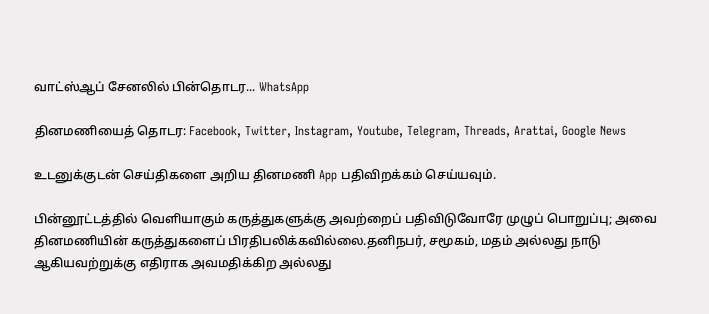வாட்ஸ்ஆப் சேனலில் பின்தொடர... WhatsApp

தினமணியைத் தொடர: Facebook, Twitter, Instagram, Youtube, Telegram, Threads, Arattai, Google News

உடனுக்குடன் செய்திகளை அறிய தினமணி App பதிவிறக்கம் செய்யவும்.

பின்னூட்டத்தில் வெளியாகும் கருத்துகளுக்கு அவற்றைப் பதிவிடுவோரே முழுப் பொறுப்பு; அவை தினமணியின் கருத்துகளைப் பிரதிபலிக்கவில்லை.தனிநபர், சமூகம், மதம் அல்லது நாடு ஆகியவற்றுக்கு எதிராக அவமதிக்கிற அல்லது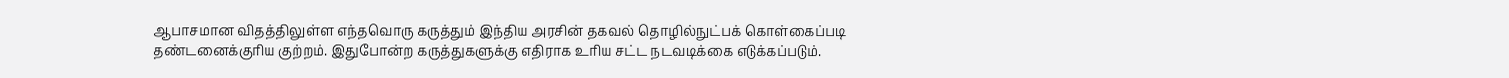ஆபாசமான விதத்திலுள்ள எந்தவொரு கருத்தும் இந்திய அரசின் தகவல் தொழில்நுட்பக் கொள்கைப்படி தண்டனைக்குரிய குற்றம். இதுபோன்ற கருத்துகளுக்கு எதிராக உரிய சட்ட நடவடிக்கை எடுக்கப்படும்.